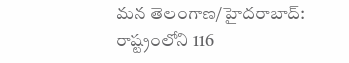మన తెలంగాణ/హైదరాబాద్: రాష్ట్రంలోని 116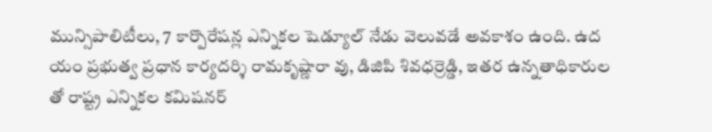మున్సిపాలిటీలు, 7 కార్పొరేషన్ల ఎన్నికల షెడ్యూల్ నేడు వెలువడే అవకాశం ఉంది. ఉద యం ప్రభుత్వ ప్రధాన కార్యదర్శి రామకృష్ణారా వు, డిజిపి శివధర్రెడ్డి, ఇతర ఉన్నతాధికారుల తో రాష్ట్ర ఎన్నికల కమిషనర్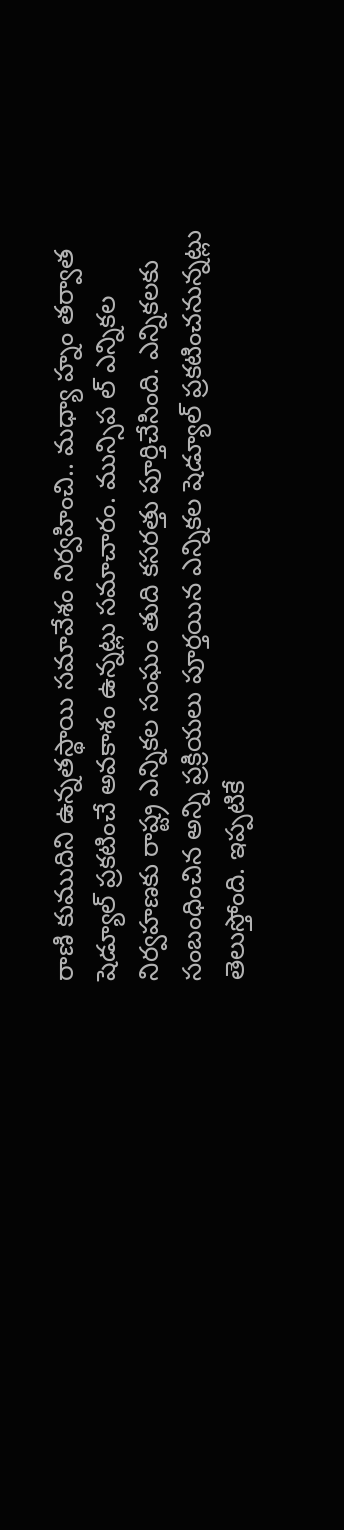రాణి కుముదిని ఉన్నతస్థాయి సమావేశం నిర్వహించి.. మధ్యా హ్నం తర్వాత షెడ్యూల్ ప్రకటించే అవకాశం ఉన్నట్లు సమాచారం. మున్సిప ల్ ఎన్నికల నిర్వహణకు రాష్ట్ర ఎన్నికల సంఘం తుది కసరత్తు పూర్తిచేసింది. ఎన్నికలకు సంబంధించిన అన్ని ప్రక్రియలు పూర్తయిన ఎన్నికల షెడ్యూల్ ప్రకటించనున్నట్లు తెలుస్తోంది. ఇప్పటికే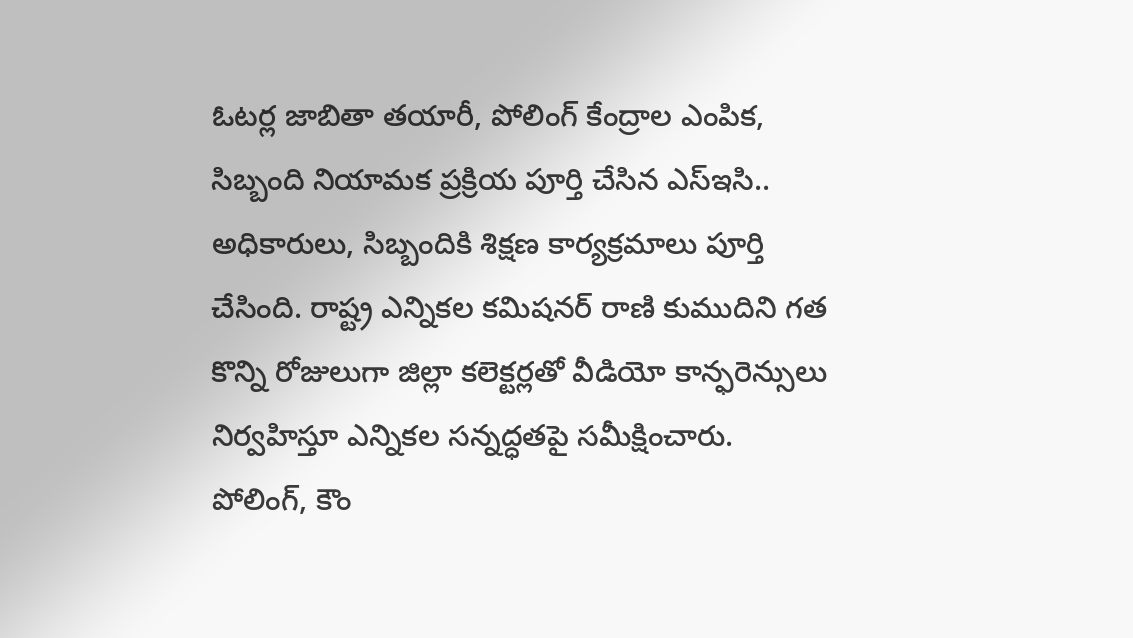ఓటర్ల జాబితా తయారీ, పోలింగ్ కేంద్రాల ఎంపిక, సిబ్బంది నియామక ప్రక్రియ పూర్తి చేసిన ఎస్ఇసి.. అధికారులు, సిబ్బందికి శిక్షణ కార్యక్రమాలు పూర్తి చేసింది. రాష్ట్ర ఎన్నికల కమిషనర్ రాణి కుముదిని గత కొన్ని రోజులుగా జిల్లా కలెక్టర్లతో వీడియో కాన్ఫరెన్సులు నిర్వహిస్తూ ఎన్నికల సన్నద్ధతపై సమీక్షించారు. పోలింగ్, కౌం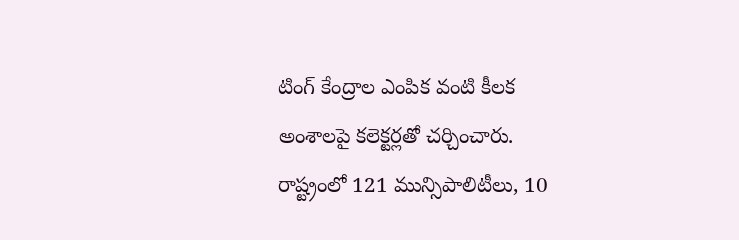టింగ్ కేంద్రాల ఎంపిక వంటి కీలక అంశాలపై కలెక్టర్లతో చర్చించారు. రాష్ట్రంలో 121 మున్సిపాలిటీలు, 10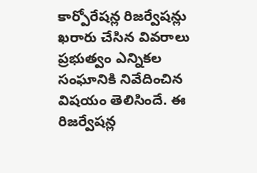కార్పోరేషన్ల రిజర్వేషన్లు ఖరారు చేసిన వివరాలు ప్రభుత్వం ఎన్నికల సంఘానికి నివేదించిన విషయం తెలిసిందే. ఈ రిజర్వేషన్ల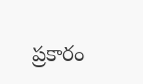ప్రకారం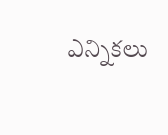ఎన్నికలు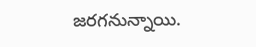జరగనున్నాయి.